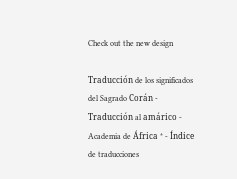Check out the new design

Traducción de los significados del Sagrado Corán - Traducción al amárico - Academia de África * - Índice de traducciones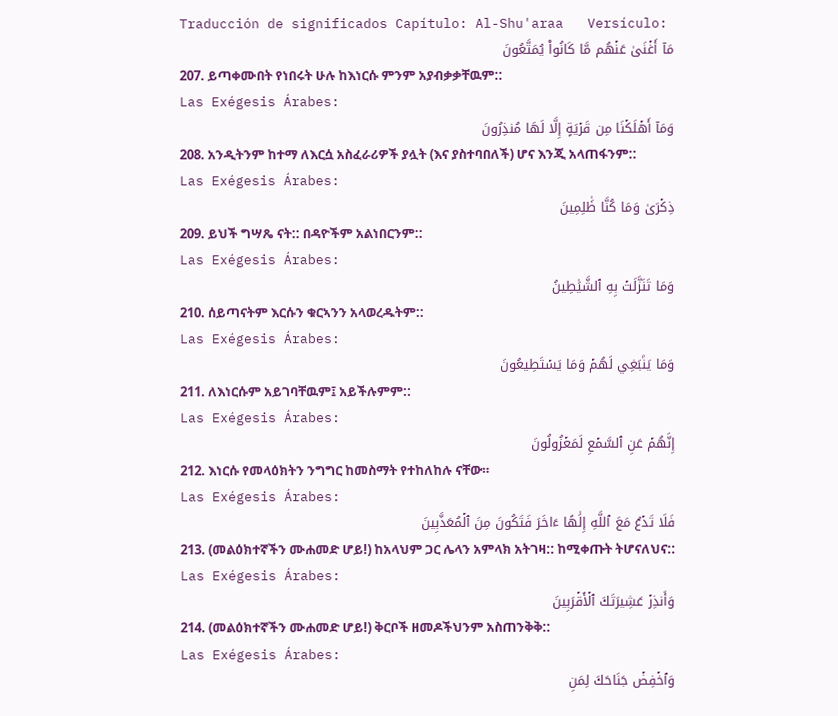Traducción de significados Capítulo: Al-Shu'araa   Versículo:
مَآ أَغۡنَىٰ عَنۡهُم مَّا كَانُواْ يُمَتَّعُونَ
207. ይጣቀሙበት የነበሩት ሁሉ ከእነርሱ ምንም አያብቃቃቸዉም::
Las Exégesis Árabes:
وَمَآ أَهۡلَكۡنَا مِن قَرۡيَةٍ إِلَّا لَهَا مُنذِرُونَ
208. አንዲትንም ከተማ ለእርሷ አስፈራሪዎች ያሏት (እና ያስተባበለች) ሆና እንጂ አላጠፋንም::
Las Exégesis Árabes:
ذِكۡرَىٰ وَمَا كُنَّا ظَٰلِمِينَ
209. ይህች ግሣጼ ናት:: በዳዮችም አልነበርንም::
Las Exégesis Árabes:
وَمَا تَنَزَّلَتۡ بِهِ ٱلشَّيَٰطِينُ
210. ሰይጣናትም እርሱን ቁርኣንን አላወረዱትም::
Las Exégesis Árabes:
وَمَا يَنۢبَغِي لَهُمۡ وَمَا يَسۡتَطِيعُونَ
211. ለእነርሱም አይገባቸዉም፤ አይችሉምም::
Las Exégesis Árabes:
إِنَّهُمۡ عَنِ ٱلسَّمۡعِ لَمَعۡزُولُونَ
212. እነርሱ የመላዕክትን ንግግር ከመስማት የተከለከሉ ናቸው።
Las Exégesis Árabes:
فَلَا تَدۡعُ مَعَ ٱللَّهِ إِلَٰهًا ءَاخَرَ فَتَكُونَ مِنَ ٱلۡمُعَذَّبِينَ
213. (መልዕክተኛችን ሙሐመድ ሆይ!) ከአላህም ጋር ሌላን አምላክ አትገዛ:: ከሚቀጡት ትሆናለህና::
Las Exégesis Árabes:
وَأَنذِرۡ عَشِيرَتَكَ ٱلۡأَقۡرَبِينَ
214. (መልዕክተኛችን ሙሐመድ ሆይ!) ቅርቦች ዘመዶችህንም አስጠንቅቅ::
Las Exégesis Árabes:
وَٱخۡفِضۡ جَنَاحَكَ لِمَنِ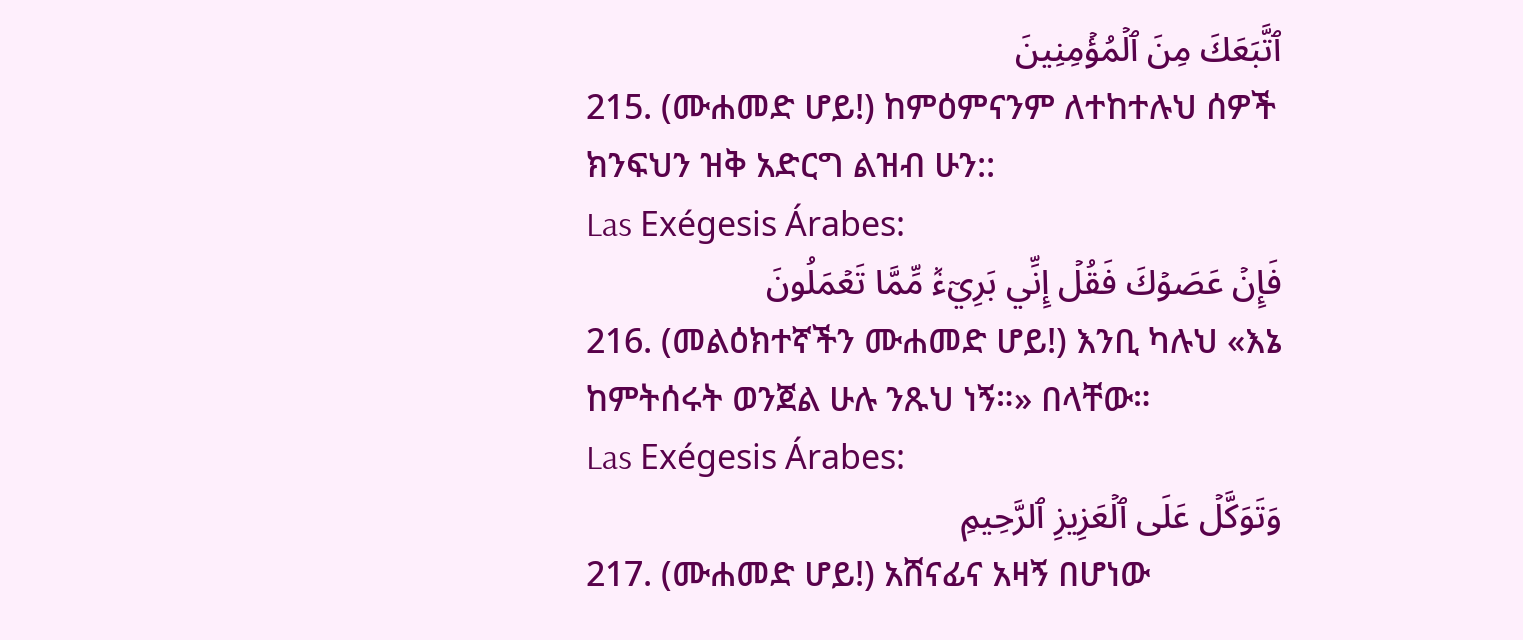ٱتَّبَعَكَ مِنَ ٱلۡمُؤۡمِنِينَ
215. (ሙሐመድ ሆይ!) ከምዕምናንም ለተከተሉህ ሰዎች ክንፍህን ዝቅ አድርግ ልዝብ ሁን::
Las Exégesis Árabes:
فَإِنۡ عَصَوۡكَ فَقُلۡ إِنِّي بَرِيٓءٞ مِّمَّا تَعۡمَلُونَ
216. (መልዕክተኛችን ሙሐመድ ሆይ!) እንቢ ካሉህ «እኔ ከምትሰሩት ወንጀል ሁሉ ንጹህ ነኝ።» በላቸው።
Las Exégesis Árabes:
وَتَوَكَّلۡ عَلَى ٱلۡعَزِيزِ ٱلرَّحِيمِ
217. (ሙሐመድ ሆይ!) አሸናፊና አዛኝ በሆነው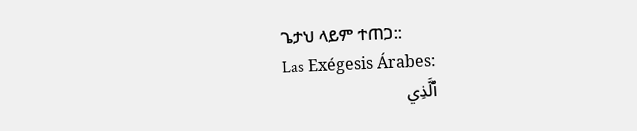ጌታህ ላይም ተጠጋ::
Las Exégesis Árabes:
ٱلَّذِي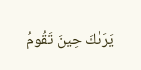يَرَىٰكَ حِينَ تَقُومُ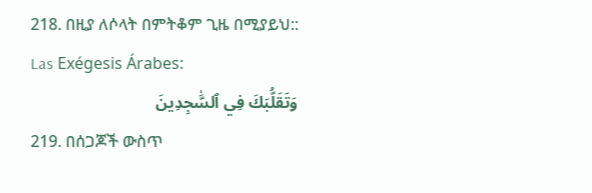218. በዚያ ለሶላት በምትቆም ጊዜ በሚያይህ::
Las Exégesis Árabes:
وَتَقَلُّبَكَ فِي ٱلسَّٰجِدِينَ
219. በሰጋጆች ውስጥ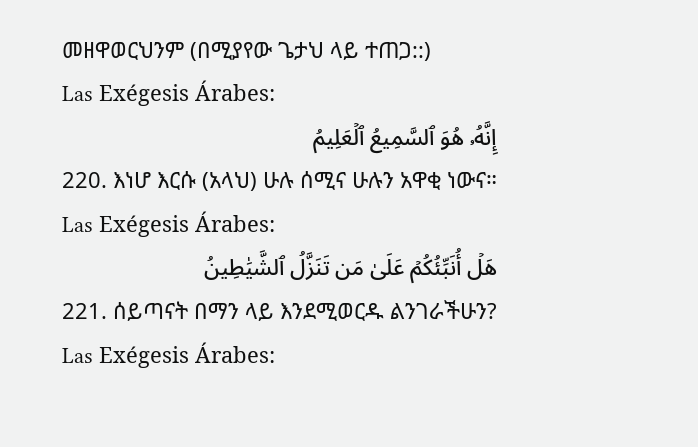መዘዋወርህንም (በሚያየው ጌታህ ላይ ተጠጋ::)
Las Exégesis Árabes:
إِنَّهُۥ هُوَ ٱلسَّمِيعُ ٱلۡعَلِيمُ
220. እነሆ እርሱ (አላህ) ሁሉ ሰሚና ሁሉን አዋቂ ነውና።
Las Exégesis Árabes:
هَلۡ أُنَبِّئُكُمۡ عَلَىٰ مَن تَنَزَّلُ ٱلشَّيَٰطِينُ
221. ሰይጣናት በማን ላይ እንደሚወርዱ ልንገራችሁን?
Las Exégesis Árabes: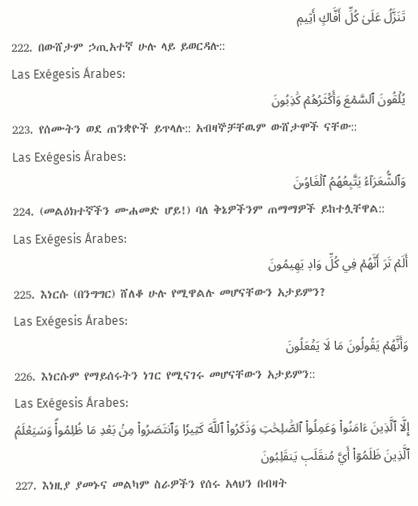تَنَزَّلُ عَلَىٰ كُلِّ أَفَّاكٍ أَثِيمٖ
222. በውሸታም ኃጢአተኛ ሁሉ ላይ ይወርዳሉ::
Las Exégesis Árabes:
يُلۡقُونَ ٱلسَّمۡعَ وَأَكۡثَرُهُمۡ كَٰذِبُونَ
223. የሰሙትን ወደ ጠንቋዮች ይጥላሉ:: አብዛኞቻቸዉም ውሸታሞች ናቸው::
Las Exégesis Árabes:
وَٱلشُّعَرَآءُ يَتَّبِعُهُمُ ٱلۡغَاوُۥنَ
224. (መልዕክተኛችን ሙሐመድ ሆይ!) ባለ ቅኔዎችንም ጠማማዎች ይከተሏቸዋል::
Las Exégesis Árabes:
أَلَمۡ تَرَ أَنَّهُمۡ فِي كُلِّ وَادٖ يَهِيمُونَ
225. እነርሱ (በንግግር) ሸለቆ ሁሉ የሚዋልሉ መሆናቸውን አታይምን?
Las Exégesis Árabes:
وَأَنَّهُمۡ يَقُولُونَ مَا لَا يَفۡعَلُونَ
226. እነርሱም የማይሰሩትን ነገር የሚናገሩ መሆናቸውን አታይምን::
Las Exégesis Árabes:
إِلَّا ٱلَّذِينَ ءَامَنُواْ وَعَمِلُواْ ٱلصَّٰلِحَٰتِ وَذَكَرُواْ ٱللَّهَ كَثِيرٗا وَٱنتَصَرُواْ مِنۢ بَعۡدِ مَا ظُلِمُواْۗ وَسَيَعۡلَمُ ٱلَّذِينَ ظَلَمُوٓاْ أَيَّ مُنقَلَبٖ يَنقَلِبُونَ
227. እነዚያ ያመኑና መልካም ስራዎችን የሰሩ አላህን በብዛት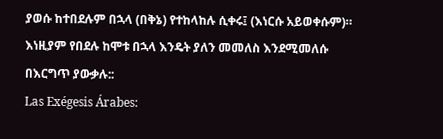ያወሱ ከተበደሉም በኋላ (በቅኔ) የተከላከሉ ሲቀሩ፤ (እነርሱ አይወቀሱም)። እነዚያም የበደሉ ከሞቱ በኋላ እንዴት ያለን መመለስ እንደሚመለሱ በእርግጥ ያውቃሉ::
Las Exégesis Árabes: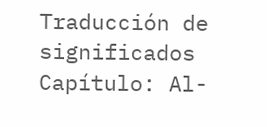Traducción de significados Capítulo: Al-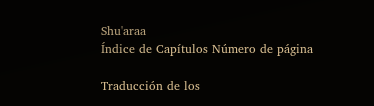Shu'araa
Índice de Capítulos Número de página

Traducción de los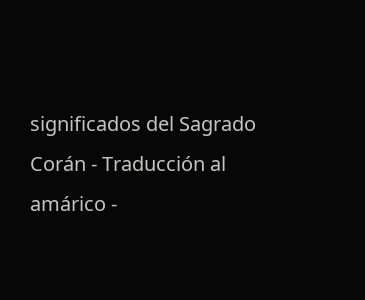significados del Sagrado Corán - Traducción al amárico -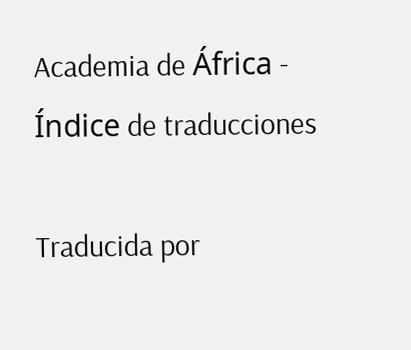Academia de África - Índice de traducciones

Traducida por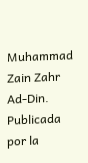Muhammad Zain Zahr Ad-Din. Publicada por la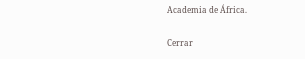Academia de África.

Cerrar